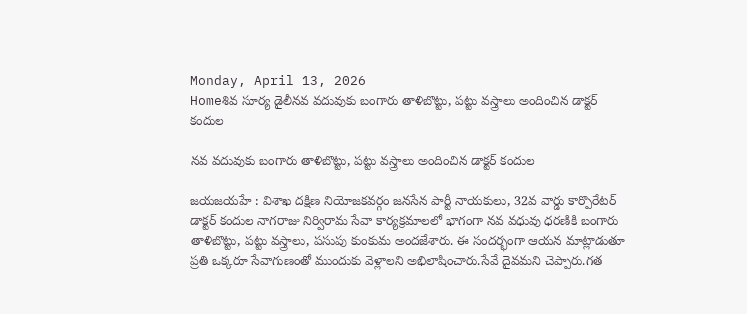Monday, April 13, 2026
Homeశివ సూర్య డైలీనవ వదువుకు బంగారు తాళిబొట్టు, పట్టు వస్త్రాలు అందించిన డాక్టర్ కందుల

నవ వదువుకు బంగారు తాళిబొట్టు, పట్టు వస్త్రాలు అందించిన డాక్టర్ కందుల

జయజయహే : విశాఖ దక్షిణ నియోజకవర్గం జనసేన పార్టీ నాయకులు, 32వ వార్డు కార్పొరేటర్ డాక్టర్ కందుల నాగరాజు నిర్విరామ సేవా కార్యక్రమాలలో భాగంగా నవ వధువు ధరణికి బంగారు తాళిబొట్టు, పట్టు వస్త్రాలు, పసుపు కుంకుమ అందజేశారు. ఈ సందర్భంగా ఆయన మాట్లాడుతూ ప్రతి ఒక్కరూ సేవాగుణంతో ముందుకు వెళ్లాలని అభిలాషించారు.సేవే దైవమని చెప్పారు.గత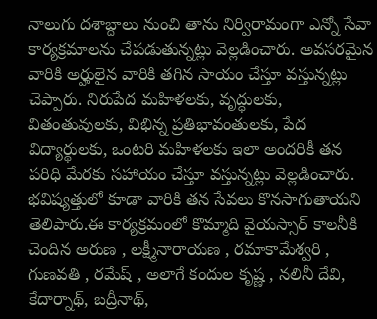నాలుగు దశాబ్దాలు నుంచి తాను నిర్విరామంగా ఎన్నో సేవా కార్యక్రమాలను చేపడుతున్నట్లు వెల్లడించారు. అవసరమైన వారికి అర్హులైన వారికి తగిన సాయం చేస్తూ వస్తున్నట్లు చెప్పారు. నిరుపేద మహిళలకు, వృద్ధులకు, వితంతువులకు, విభిన్న ప్రతిభావంతులకు, పేద విద్యార్థులకు, ఒంటరి మహిళలకు ఇలా అందరికీ తన పరిధి మేరకు సహాయం చేస్తూ వస్తున్నట్లు వెల్లడించారు. భవిష్యత్తులో కూడా వారికి తన సేవలు కొనసాగుతాయని తెలిపారు.ఈ కార్యక్రమంలో కొమ్మాది వైయస్సార్ కాలనీకి చెందిన అరుణ , లక్ష్మీనారాయణ , రమాకామేశ్వరి , గుణవతి , రమేష్ , అలాగే కందుల కృష్ణ , నలినీ దేవి, కేదార్నాథ్, బద్రీనాథ్,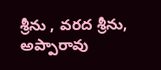శ్రీను , వరద శ్రీను, అప్పారావు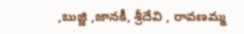,బుజ్జి ,జానకీ, శ్రీదేవి , రావణమ్మ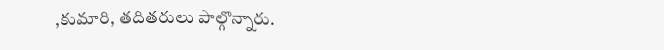,కుమారి, తదితరులు పాల్గొన్నారు.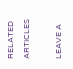RELATED ARTICLES

LEAVE A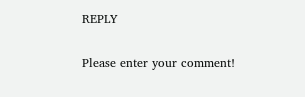REPLY

Please enter your comment!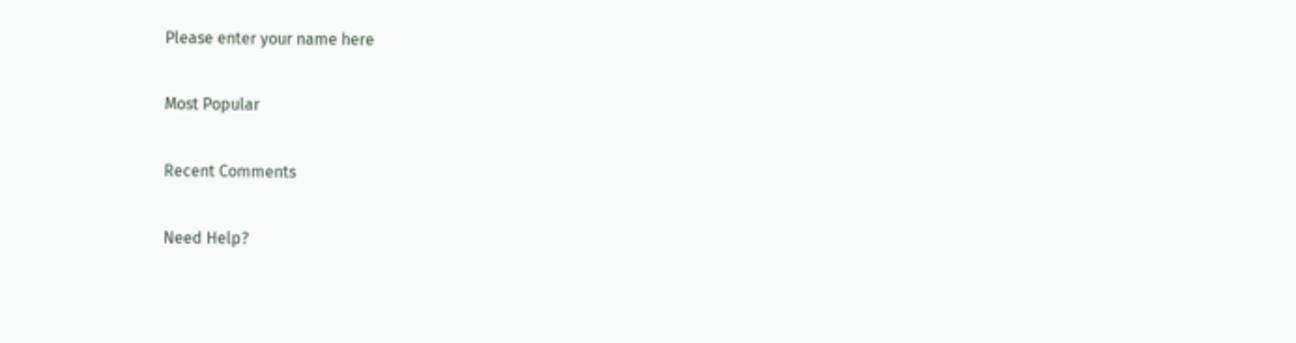Please enter your name here

Most Popular

Recent Comments

Need Help?